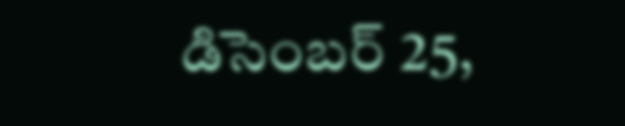డిసెంబర్ 25,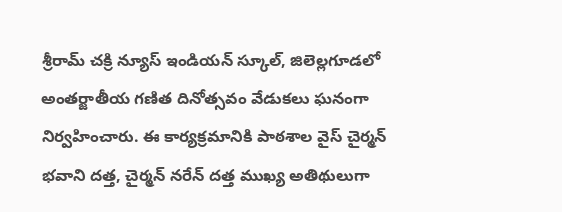శ్రీరామ్ చక్రి న్యూస్ ఇండియన్ స్కూల్, జిలెల్లగూడలో అంతర్జాతీయ గణిత దినోత్సవం వేడుకలు ఘనంగా నిర్వహించారు. ఈ కార్యక్రమానికి పాఠశాల వైస్ చైర్మన్ భవాని దత్త, చైర్మన్ నరేన్ దత్త ముఖ్య అతిథులుగా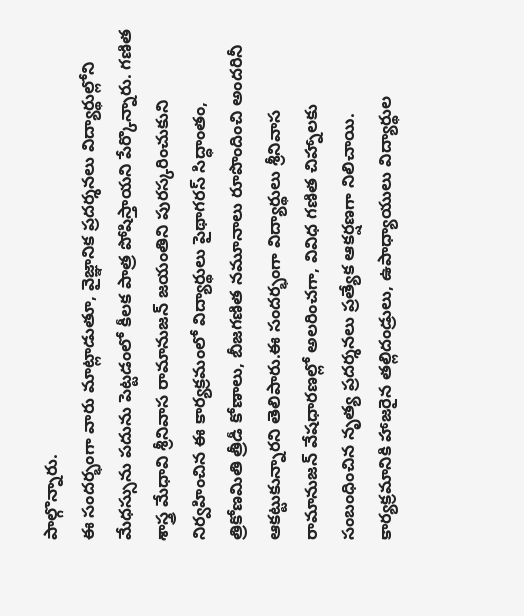పాల్గొన్నారు.
ఈ సందర్భంగా వారు మాట్లాడుతూ, వైజ్ఞానిక ప్రదర్శనలు విద్యార్థుల్లోని మేధస్సును పదును పెట్టడంలో కీలక పాత్ర పోషిస్తాయని పేర్కొన్నారు. గణిత శాస్త్ర మేధావి శ్రీనివాస రామానుజన్ జయంతిని పురస్కరించుకుని నిర్వహించిన ఈ కార్యక్రమంలో విద్యార్థులు పైథాగరస్ సిద్ధాంతం, త్రికోణమితి త్రీడీ కోణాలు, బీజగణిత నమూనాలు రూపొందించి అందరినీ ఆకట్టుకున్నారని తెలిపారు.ఈ సందర్భంగా విద్యార్థులు శ్రీనివాస రామానుజన్ వేషధారణల్లో అలరించగా, వివిధ గణిత చిహ్నాలకు సంబంధించిన నృత్య ప్రదర్శనలు ప్రత్యేక ఆకర్షణగా నిలిచాయి. కార్యక్రమానికి హాజరైన తల్లిదండ్రులు, ఉపాధ్యాయులు విద్యార్థుల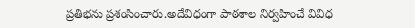ప్రతిభను ప్రశంసించారు.అదేవిధంగా పాఠశాల నిర్వహించే వివిధ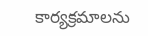కార్యక్రమాలను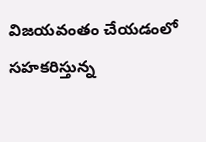విజయవంతం చేయడంలో సహకరిస్తున్న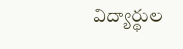విద్యార్థుల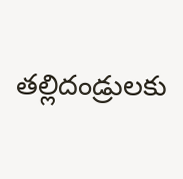తల్లిదండ్రులకు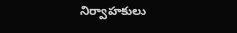నిర్వాహకులు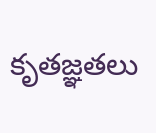కృతజ్ఞతలు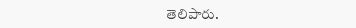తెలిపారు.